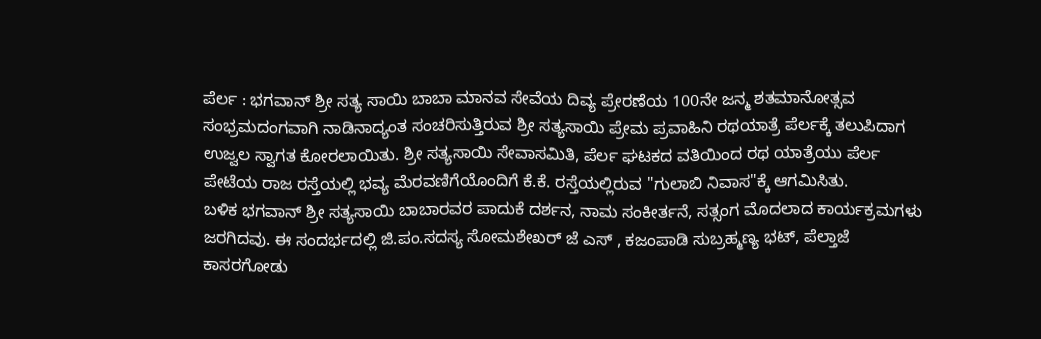ಪೆರ್ಲ : ಭಗವಾನ್ ಶ್ರೀ ಸತ್ಯ ಸಾಯಿ ಬಾಬಾ ಮಾನವ ಸೇವೆಯ ದಿವ್ಯ ಪ್ರೇರಣೆಯ 100ನೇ ಜನ್ಮ ಶತಮಾನೋತ್ಸವ ಸಂಭ್ರಮದಂಗವಾಗಿ ನಾಡಿನಾದ್ಯಂತ ಸಂಚರಿಸುತ್ತಿರುವ ಶ್ರೀ ಸತ್ಯಸಾಯಿ ಪ್ರೇಮ ಪ್ರವಾಹಿನಿ ರಥಯಾತ್ರೆ ಪೆರ್ಲಕ್ಕೆ ತಲುಪಿದಾಗ ಉಜ್ವಲ ಸ್ವಾಗತ ಕೋರಲಾಯಿತು. ಶ್ರೀ ಸತ್ಯಸಾಯಿ ಸೇವಾಸಮಿತಿ, ಪೆರ್ಲ ಘಟಕದ ವತಿಯಿಂದ ರಥ ಯಾತ್ರೆಯು ಪೆರ್ಲ ಪೇಟೆಯ ರಾಜ ರಸ್ತೆಯಲ್ಲಿ ಭವ್ಯ ಮೆರವಣಿಗೆಯೊಂದಿಗೆ ಕೆ.ಕೆ. ರಸ್ತೆಯಲ್ಲಿರುವ "ಗುಲಾಬಿ ನಿವಾಸ"ಕ್ಕೆ ಆಗಮಿಸಿತು.
ಬಳಿಕ ಭಗವಾನ್ ಶ್ರೀ ಸತ್ಯಸಾಯಿ ಬಾಬಾರವರ ಪಾದುಕೆ ದರ್ಶನ, ನಾಮ ಸಂಕೀರ್ತನೆ, ಸತ್ಸಂಗ ಮೊದಲಾದ ಕಾರ್ಯಕ್ರಮಗಳು ಜರಗಿದವು. ಈ ಸಂದರ್ಭದಲ್ಲಿ ಜಿ.ಪಂ.ಸದಸ್ಯ ಸೋಮಶೇಖರ್ ಜೆ ಎಸ್ , ಕಜಂಪಾಡಿ ಸುಬ್ರಹ್ಮಣ್ಯ ಭಟ್, ಪೆಲ್ತಾಜೆ ಕಾಸರಗೋಡು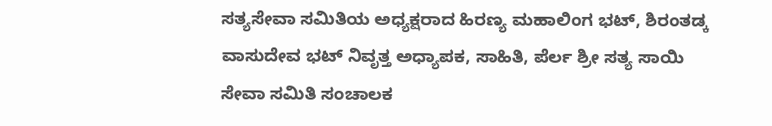ಸತ್ಯಸೇವಾ ಸಮಿತಿಯ ಅಧ್ಯಕ್ಷರಾದ ಹಿರಣ್ಯ ಮಹಾಲಿಂಗ ಭಟ್, ಶಿರಂತಡ್ಕ ವಾಸುದೇವ ಭಟ್ ನಿವೃತ್ತ ಅಧ್ಯಾಪಕ, ಸಾಹಿತಿ, ಪೆರ್ಲ ಶ್ರೀ ಸತ್ಯ ಸಾಯಿ ಸೇವಾ ಸಮಿತಿ ಸಂಚಾಲಕ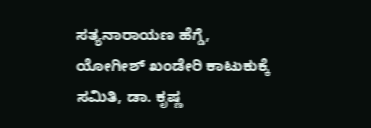ಸತ್ಯನಾರಾಯಣ ಹೆಗ್ಡೆ, ಯೋಗೀಶ್ ಖಂಡೇರಿ ಕಾಟುಕುಕ್ಕೆ ಸಮಿತಿ, ಡಾ. ಕೃಷ್ಣ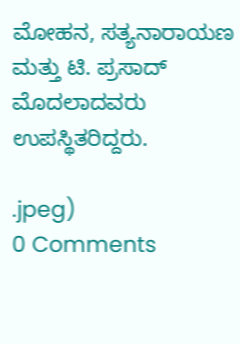ಮೋಹನ, ಸತ್ಯನಾರಾಯಣ ಮತ್ತು ಟಿ. ಪ್ರಸಾದ್ ಮೊದಲಾದವರು ಉಪಸ್ಥಿತರಿದ್ದರು.

.jpeg)
0 Comments